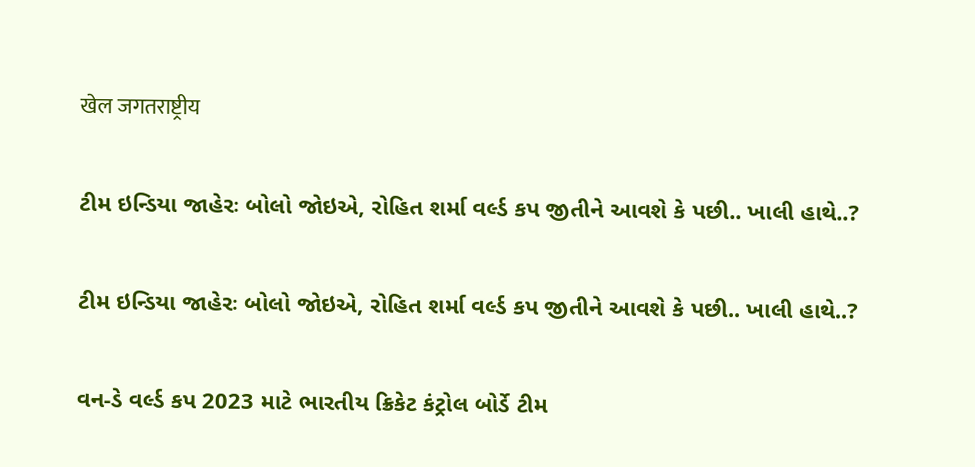खेल जगतराष्ट्रीय

ટીમ ઇન્ડિયા જાહેરઃ બોલો જોઇએ, રોહિત શર્મા વર્લ્ડ કપ જીતીને આવશે કે પછી.. ખાલી હાથે..?

ટીમ ઇન્ડિયા જાહેરઃ બોલો જોઇએ, રોહિત શર્મા વર્લ્ડ કપ જીતીને આવશે કે પછી.. ખાલી હાથે..?

વન-ડે વર્લ્ડ કપ 2023 માટે ભારતીય ક્રિકેટ કંટ્રોલ બોર્ડે ટીમ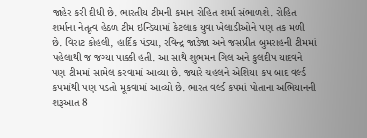જાહેર કરી દીધી છે. ભારતીય ટીમની કમાન રોહિત શર્મા સંભાળશે. રોહિત શર્માના નેતૃત્વ હેઠળ ટીમ ઇન્ડિયામાં કેટલાક યુવા ખેલાડીઓને પણ તક મળી છે. વિરાટ કોહલી, હાર્દિક પંડ્યા, રવિન્દ્ર જાડેજા અને જસપ્રીત બુમરાહની ટીમમાં પહેલાથી જ જગ્યા પાક્કી હતી. આ સાથે શુભમન ગિલ અને કુલદીપ યાદવને પણ ટીમમાં સામેલ કરવામાં આવ્યા છે. જ્યારે ચહલને એશિયા કપ બાદ વર્લ્ડ કપમાંથી પણ પડતો મૂકવામાં આવ્યો છે. ભારત વર્લ્ડ કપમાં પોતાના અભિયાનની શરૂઆત 8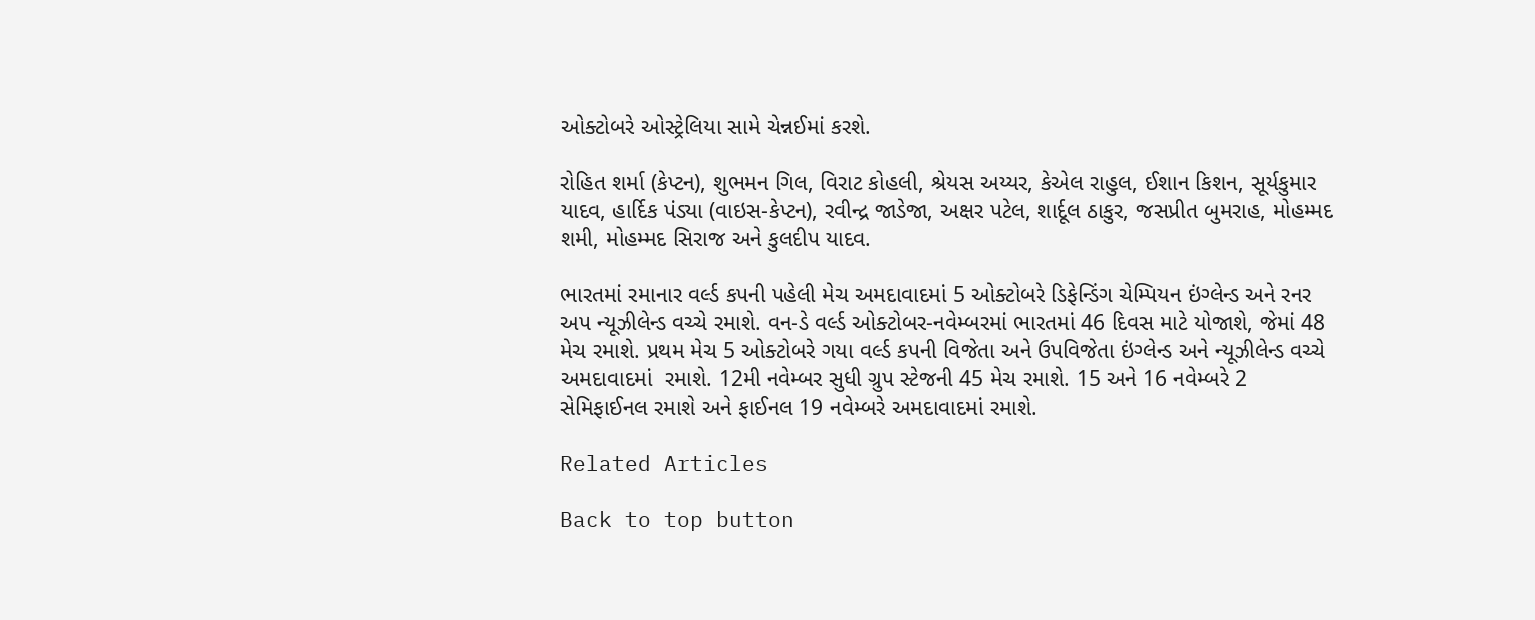ઓક્ટોબરે ઓસ્ટ્રેલિયા સામે ચેન્નઈમાં કરશે.

રોહિત શર્મા (કેપ્ટન), શુભમન ગિલ, વિરાટ કોહલી, શ્રેયસ અય્યર, કેએલ રાહુલ, ઈશાન કિશન, સૂર્યકુમાર યાદવ, હાર્દિક પંડ્યા (વાઇસ-કેપ્ટન), રવીન્દ્ર જાડેજા, અક્ષર પટેલ, શાર્દૂલ ઠાકુર, જસપ્રીત બુમરાહ, મોહમ્મદ શમી, મોહમ્મદ સિરાજ અને કુલદીપ યાદવ.

ભારતમાં રમાનાર વર્લ્ડ કપની પહેલી મેચ અમદાવાદમાં 5 ઓક્ટોબરે ડિફેન્ડિંગ ચેમ્પિયન ઇંગ્લેન્ડ અને રનર અપ ન્યૂઝીલેન્ડ વચ્ચે રમાશે. વન-ડે વર્લ્ડ ઓક્ટોબર-નવેમ્બરમાં ભારતમાં 46 દિવસ માટે યોજાશે, જેમાં 48 મેચ રમાશે. પ્રથમ મેચ 5 ઓક્ટોબરે ગયા વર્લ્ડ કપની વિજેતા અને ઉપવિજેતા ઇંગ્લેન્ડ અને ન્યૂઝીલેન્ડ વચ્ચે અમદાવાદમાં  રમાશે. 12મી નવેમ્બર સુધી ગ્રુપ સ્ટેજની 45 મેચ રમાશે. 15 અને 16 નવેમ્બરે 2 સેમિફાઈનલ રમાશે અને ફાઈનલ 19 નવેમ્બરે અમદાવાદમાં રમાશે.

Related Articles

Back to top button